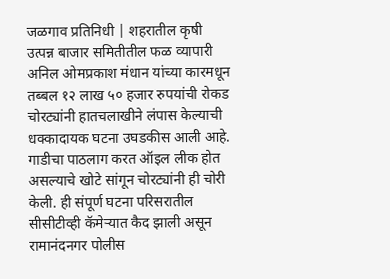जळगाव प्रतिनिधी | शहरातील कृषी उत्पन्न बाजार समितीतील फळ व्यापारी अनिल ओमप्रकाश मंधान यांच्या कारमधून तब्बल १२ लाख ५० हजार रुपयांची रोकड चोरट्यांनी हातचलाखीने लंपास केल्याची धक्कादायक घटना उघडकीस आली आहे. गाडीचा पाठलाग करत ऑइल लीक होत असल्याचे खोटे सांगून चोरट्यांनी ही चोरी केली. ही संपूर्ण घटना परिसरातील सीसीटीव्ही कॅमेऱ्यात कैद झाली असून रामानंदनगर पोलीस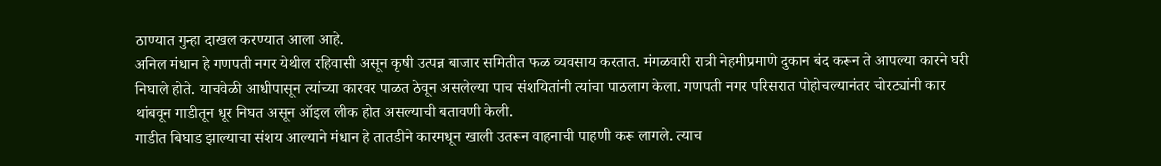ठाण्यात गुन्हा दाखल करण्यात आला आहे.
अनिल मंधान हे गणपती नगर येथील रहिवासी असून कृषी उत्पन्न बाजार समितीत फळ व्यवसाय करतात. मंगळवारी रात्री नेहमीप्रमाणे दुकान बंद करून ते आपल्या कारने घरी निघाले होते. याचवेळी आधीपासून त्यांच्या कारवर पाळत ठेवून असलेल्या पाच संशयितांनी त्यांचा पाठलाग केला. गणपती नगर परिसरात पोहोचल्यानंतर चोरट्यांनी कार थांबवून गाडीतून धूर निघत असून ऑइल लीक होत असल्याची बतावणी केली.
गाडीत बिघाड झाल्याचा संशय आल्याने मंधान हे तातडीने कारमधून खाली उतरून वाहनाची पाहणी करू लागले. त्याच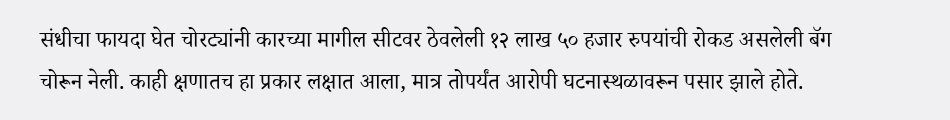संधीचा फायदा घेत चोरट्यांनी कारच्या मागील सीटवर ठेवलेली १२ लाख ५० हजार रुपयांची रोकड असलेली बॅग चोरून नेली. काही क्षणातच हा प्रकार लक्षात आला, मात्र तोपर्यंत आरोपी घटनास्थळावरून पसार झाले होते.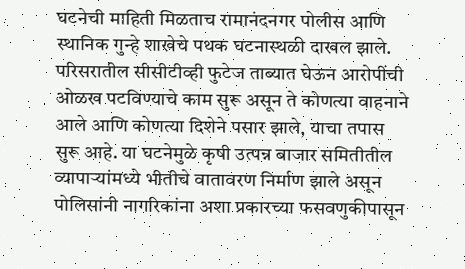घटनेची माहिती मिळताच रामानंदनगर पोलीस आणि स्थानिक गुन्हे शाखेचे पथक घटनास्थळी दाखल झाले. परिसरातील सीसीटीव्ही फुटेज ताब्यात घेऊन आरोपींची ओळख पटविण्याचे काम सुरू असून ते कोणत्या वाहनाने आले आणि कोणत्या दिशेने पसार झाले, याचा तपास सुरू आहे. या घटनेमुळे कृषी उत्पन्न बाजार समितीतील व्यापाऱ्यांमध्ये भीतीचे वातावरण निर्माण झाले असून पोलिसांनी नागरिकांना अशा प्रकारच्या फसवणुकीपासून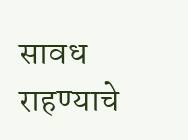सावध राहण्याचे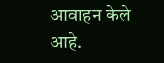आवाहन केले आहे.